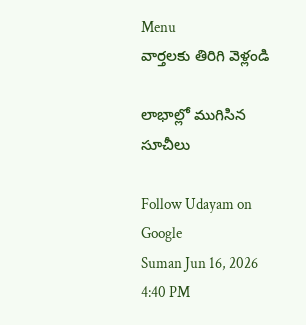Menu
వార్తలకు తిరిగి వెళ్లండి

లాభాల్లో ముగిసిన సూచీలు

Follow Udayam on Google
Suman Jun 16, 2026 4:40 PM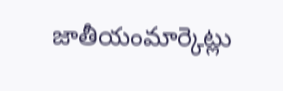జాతీయంమార్కెట్లు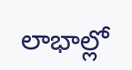లాభాల్లో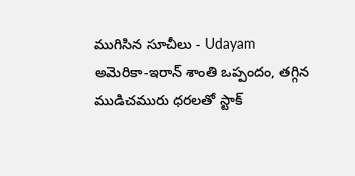ముగిసిన సూచీలు - Udayam
అమెరికా-ఇరాన్‌ శాంతి ఒప్పందం, తగ్గిన ముడిచమురు ధరలతో స్టాక్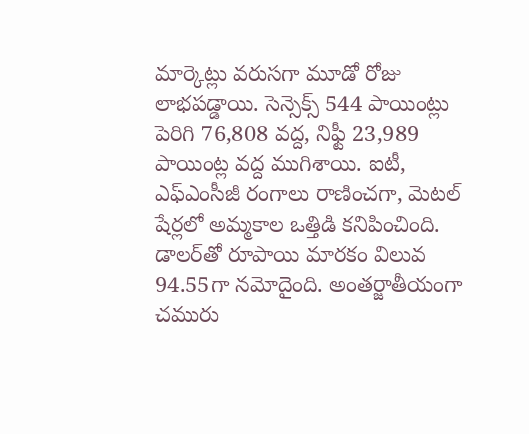మార్కెట్లు వరుసగా మూడో రోజు లాభపడ్డాయి. సెన్సెక్స్ 544 పాయింట్లు పెరిగి 76,808 వద్ద, నిఫ్టీ 23,989 పాయింట్ల వద్ద ముగిశాయి. ఐటీ, ఎఫ్‌ఎంసీజీ రంగాలు రాణించగా, మెటల్ షేర్లలో అమ్మకాల ఒత్తిడి కనిపించింది. డాలర్‌తో రూపాయి మారకం విలువ 94.55గా నమోదైంది. అంతర్జాతీయంగా చమురు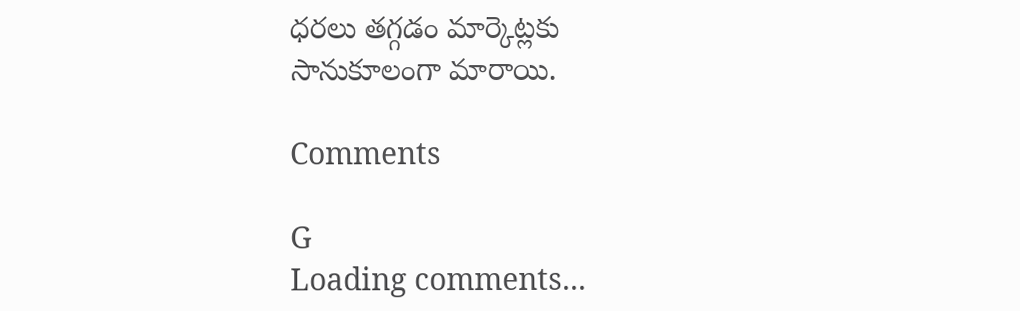ధరలు తగ్గడం మార్కెట్లకు సానుకూలంగా మారాయి.

Comments

G
Loading comments...